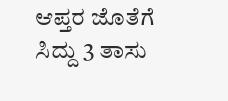ಆಪ್ತರ ಜೊತೆಗೆ ಸಿದ್ದು 3 ತಾಸು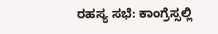ರಹಸ್ಯ ಸಭೆ: ಕಾಂಗ್ರೆಸ್ಸಲ್ಲಿ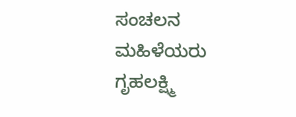ಸಂಚಲನ
ಮಹಿಳೆಯರು ಗೃಹಲಕ್ಷ್ಮಿ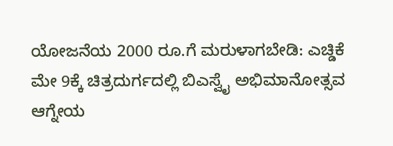ಯೋಜನೆಯ 2000 ರೂ.ಗೆ ಮರುಳಾಗಬೇಡಿ: ಎಚ್ಡಿಕೆ
ಮೇ 9ಕ್ಕೆ ಚಿತ್ರದುರ್ಗದಲ್ಲಿ ಬಿಎಸ್ವೈ ಅಭಿಮಾನೋತ್ಸವ
ಆಗ್ನೇಯ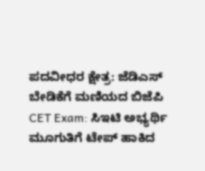ಪದವೀಧರ ಕ್ಷೇತ್ರ: ಜೆಡಿಎಸ್ ಬೇಡಿಕೆಗೆ ಮಣಿಯದ ಬಿಜೆಪಿ
CET Exam: ಸಿಇಟಿ ಅಭ್ಯರ್ಥಿ ಮೂಗುತಿಗೆ ಟೇಪ್ ಹಾಕಿದ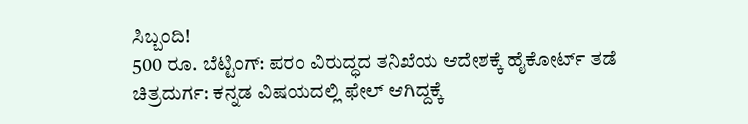ಸಿಬ್ಬಂದಿ!
500 ರೂ. ಬೆಟ್ಟಿಂಗ್: ಪರಂ ವಿರುದ್ಧದ ತನಿಖೆಯ ಆದೇಶಕ್ಕೆ ಹೈಕೋರ್ಟ್ ತಡೆ
ಚಿತ್ರದುರ್ಗ: ಕನ್ನಡ ವಿಷಯದಲ್ಲಿ ಫೇಲ್ ಆಗಿದ್ದಕ್ಕೆ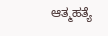ಆತ್ಮಹತ್ಯೆ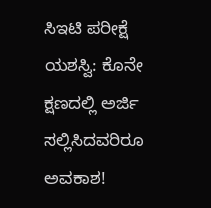ಸಿಇಟಿ ಪರೀಕ್ಷೆ ಯಶಸ್ವಿ: ಕೊನೇ ಕ್ಷಣದಲ್ಲಿ ಅರ್ಜಿ ಸಲ್ಲಿಸಿದವರಿರೂ ಅವಕಾಶ!